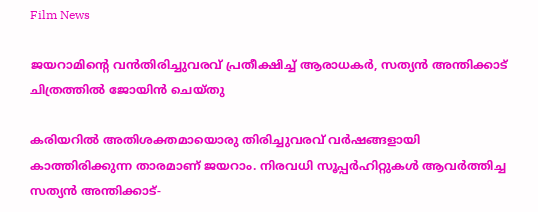Film News

ജയറാമിന്റെ വന്‍തിരിച്ചുവരവ് പ്രതീക്ഷിച്ച് ആരാധകര്‍, സത്യന്‍ അന്തിക്കാട് ചിത്രത്തില്‍ ജോയിന്‍ ചെയ്തു

കരിയറില്‍ അതിശക്തമായൊരു തിരിച്ചുവരവ് വര്‍ഷങ്ങളായി കാത്തിരിക്കുന്ന താരമാണ് ജയറാം. നിരവധി സൂപ്പര്‍ഹിറ്റുകള്‍ ആവര്‍ത്തിച്ച സത്യന്‍ അന്തിക്കാട്-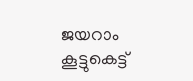ജയറാം കൂട്ടുകെട്ട്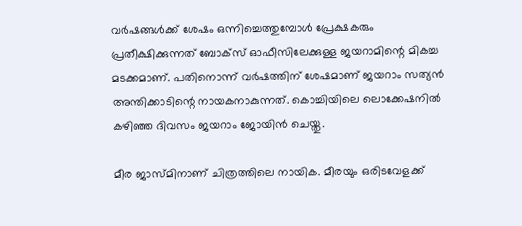വര്‍ഷങ്ങള്‍ക്ക് ശേഷം ഒന്നിച്ചെത്തുമ്പോള്‍ പ്രേക്ഷകരും പ്രതീക്ഷിക്കുന്നത് ബോക്സ് ഓഫീസിലേക്കുള്ള ജയറാമിന്റെ മികച്ച മടക്കമാണ്. പതിനൊന്ന് വര്‍ഷത്തിന് ശേഷമാണ് ജയറാം സത്യന്‍ അന്തിക്കാടിന്റെ നായകനാകുന്നത്. കൊച്ചിയിലെ ലൊക്കേഷനില്‍ കഴിഞ്ഞ ദിവസം ജയറാം ജോയിന്‍ ചെയ്തു.

മീര ജാസ്മിനാണ് ചിത്രത്തിലെ നായിക. മീരയും ഒരിടവേളക്ക്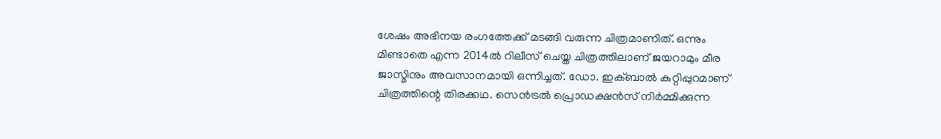ശേഷം അഭിനയ രംഗത്തേക്ക് മടങ്ങി വരുന്ന ചിത്രമാണിത്. ഒന്നും മിണ്ടാതെ എന്ന 2014ല്‍ റിലീസ് ചെയ്ത ചിത്രത്തിലാണ് ജയറാമും മീര ജാസ്മിനും അവസാനമായി ഒന്നിച്ചത്. ഡോ. ഇക്ബാല്‍ കുറ്റിപ്പുറമാണ് ചിത്രത്തിന്റെ തിരക്കഥ. സെന്‍ട്രല്‍ പ്രൊഡക്ഷന്‍സ് നിര്‍മ്മിക്കുന്ന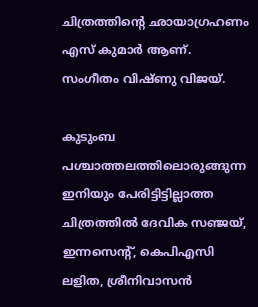ചിത്രത്തിന്റെ ഛായാഗ്രഹണം എസ് കുമാര്‍ ആണ്. സംഗീതം വിഷ്ണു വിജയ്.

കുടുംബ പശ്ചാത്തലത്തിലൊരുങ്ങുന്ന ഇനിയും പേരിട്ടിട്ടില്ലാത്ത ചിത്രത്തില്‍ ദേവിക സഞ്ജയ്, ഇന്നസെന്റ്, കെപിഎസി ലളിത, ശ്രീനിവാസന്‍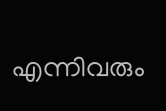എന്നിവരും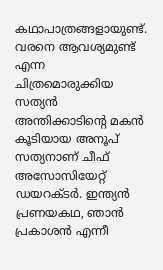കഥാപാത്രങ്ങളായുണ്ട്. വരനെ ആവശ്യമുണ്ട് എന്ന ചിത്രമൊരുക്കിയ സത്യന്‍ അന്തിക്കാടിന്റെ മകന്‍ കൂടിയായ അനൂപ് സത്യനാണ് ചീഫ് അസോസിയേറ്റ് ഡയറക്ടര്‍. ഇന്ത്യന്‍ പ്രണയകഥ, ഞാന്‍ പ്രകാശന്‍ എന്നീ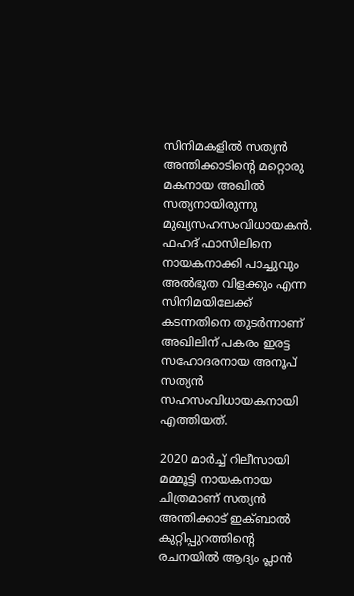സിനിമകളില്‍ സത്യന്‍ അന്തിക്കാടിന്റെ മറ്റൊരു മകനായ അഖില്‍ സത്യനായിരുന്നു മുഖ്യസഹസംവിധായകന്‍. ഫഹദ് ഫാസിലിനെ നായകനാക്കി പാച്ചുവും അല്‍ഭുത വിളക്കും എന്ന സിനിമയിലേക്ക് കടന്നതിനെ തുടര്‍ന്നാണ് അഖിലിന് പകരം ഇരട്ട സഹോദരനായ അനൂപ് സത്യന്‍ സഹസംവിധായകനായി എത്തിയത്.

2020 മാര്‍ച്ച് റിലീസായി മമ്മൂട്ടി നായകനായ ചിത്രമാണ് സത്യന്‍ അന്തിക്കാട് ഇക്ബാല്‍ കുറ്റിപ്പുറത്തിന്റെ രചനയില്‍ ആദ്യം പ്ലാന്‍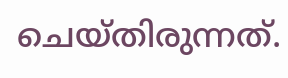ചെയ്തിരുന്നത്.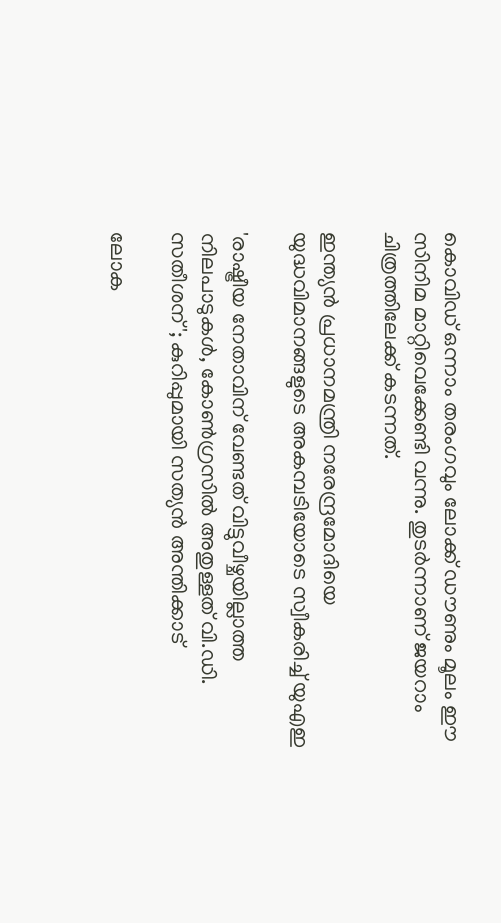കൊവിഡ് ഒന്നാം തരംഗവും ലോക്ക് ഡൗണും മൂലം ഈ സിനിമ മാറ്റിവെക്കേണ്ടി വന്നു. തുടര്‍ന്നാണ് ജയറാം ചിത്രത്തിലേക്ക് കടന്നത്.

ഇന്ത്യന്‍‍ പ്രധാനമന്ത്രി നരേന്ദ്രമോദിയെ യുദ്ധവിമാനങ്ങളുടെ അകമ്പടിയോടെ സ്വീകരിച്ച് യുഎഇ

'രാഷ്ട്രീയ നേതാവിന് വേണ്ടത് വിട്ടുവീഴ്ചയില്ലാത്ത നിലപാടുകൾ, കോൺഗ്രസിൽ അതുള്ളത് വി.ഡി. സതീശന്'; കുറിപ്പുമായി സത്യൻ അന്തിക്കാട്

ലോക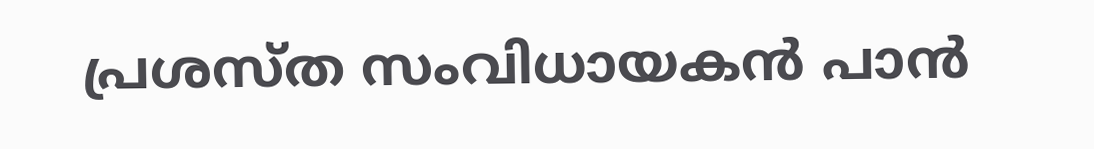പ്രശസ്ത സംവിധായകന്‍ പാന്‍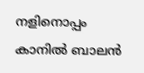നളിനൊപ്പം കാനില്‍ ബാലന്‍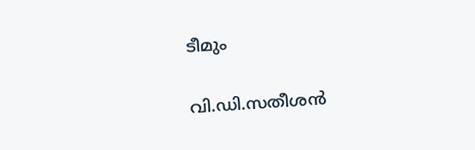ടീമും

വി.ഡി.സതീശന്‍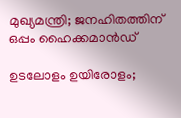മുഖ്യമന്ത്രി; ജനഹിതത്തിന് ഒപ്പം ഹൈക്കമാന്‍ഡ്

ഉടലോളം ഉയിരോളം;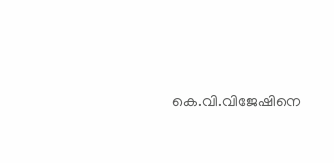കെ.വി.വിജേഷിനെ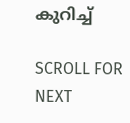കുറിച്ച്

SCROLL FOR NEXT